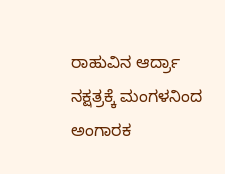ರಾಹುವಿನ ಆರ್ದ್ರಾ ನಕ್ಷತ್ರಕ್ಕೆ ಮಂಗಳನಿಂದ ಅಂಗಾರಕ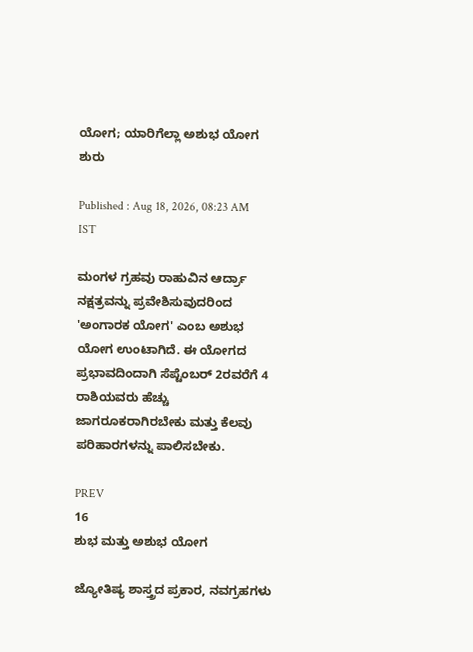ಯೋಗ; ಯಾರಿಗೆಲ್ಲಾ ಅಶುಭ ಯೋಗ ಶುರು

Published : Aug 18, 2026, 08:23 AM IST

ಮಂಗಳ ಗ್ರಹವು ರಾಹುವಿನ ಆರ್ದ್ರಾ ನಕ್ಷತ್ರವನ್ನು ಪ್ರವೇಶಿಸುವುದರಿಂದ 'ಅಂಗಾರಕ ಯೋಗ' ಎಂಬ ಅಶುಭ ಯೋಗ ಉಂಟಾಗಿದೆ. ಈ ಯೋಗದ ಪ್ರಭಾವದಿಂದಾಗಿ ಸೆಪ್ಟೆಂಬರ್ 2ರವರೆಗೆ 4 ರಾಶಿಯವರು ಹೆಚ್ಚು ಜಾಗರೂಕರಾಗಿರಬೇಕು ಮತ್ತು ಕೆಲವು ಪರಿಹಾರಗಳನ್ನು ಪಾಲಿಸಬೇಕು.

PREV
16
ಶುಭ ಮತ್ತು ಅಶುಭ ಯೋಗ

ಜ್ಯೋತಿಷ್ಯ ಶಾಸ್ತ್ರದ ಪ್ರಕಾರ, ನವಗ್ರಹಗಳು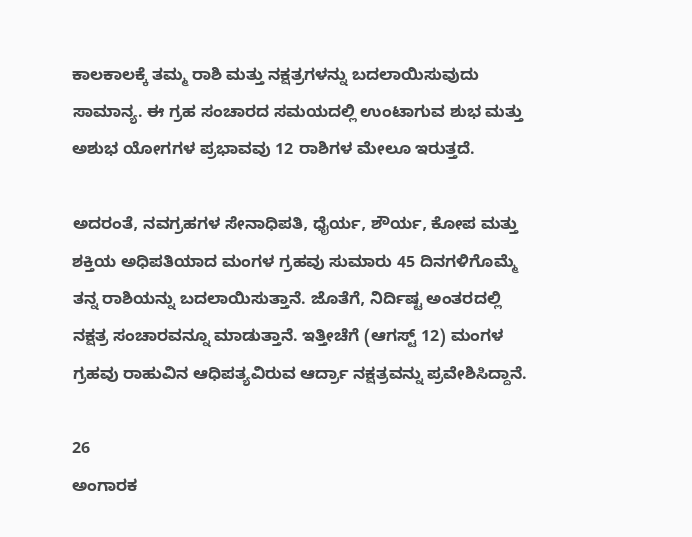ಕಾಲಕಾಲಕ್ಕೆ ತಮ್ಮ ರಾಶಿ ಮತ್ತು ನಕ್ಷತ್ರಗಳನ್ನು ಬದಲಾಯಿಸುವುದು ಸಾಮಾನ್ಯ. ಈ ಗ್ರಹ ಸಂಚಾರದ ಸಮಯದಲ್ಲಿ ಉಂಟಾಗುವ ಶುಭ ಮತ್ತು ಅಶುಭ ಯೋಗಗಳ ಪ್ರಭಾವವು 12 ರಾಶಿಗಳ ಮೇಲೂ ಇರುತ್ತದೆ.

ಅದರಂತೆ, ನವಗ್ರಹಗಳ ಸೇನಾಧಿಪತಿ, ಧೈರ್ಯ, ಶೌರ್ಯ, ಕೋಪ ಮತ್ತು ಶಕ್ತಿಯ ಅಧಿಪತಿಯಾದ ಮಂಗಳ ಗ್ರಹವು ಸುಮಾರು 45 ದಿನಗಳಿಗೊಮ್ಮೆ ತನ್ನ ರಾಶಿಯನ್ನು ಬದಲಾಯಿಸುತ್ತಾನೆ. ಜೊತೆಗೆ, ನಿರ್ದಿಷ್ಟ ಅಂತರದಲ್ಲಿ ನಕ್ಷತ್ರ ಸಂಚಾರವನ್ನೂ ಮಾಡುತ್ತಾನೆ. ಇತ್ತೀಚೆಗೆ (ಆಗಸ್ಟ್ 12) ಮಂಗಳ ಗ್ರಹವು ರಾಹುವಿನ ಆಧಿಪತ್ಯವಿರುವ ಆರ್ದ್ರಾ ನಕ್ಷತ್ರವನ್ನು ಪ್ರವೇಶಿಸಿದ್ದಾನೆ.

26
ಅಂಗಾರಕ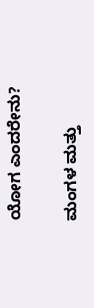ಯೋಗ ಎಂದರೇನು?

ಮಂಗಳ ಮತ್ತು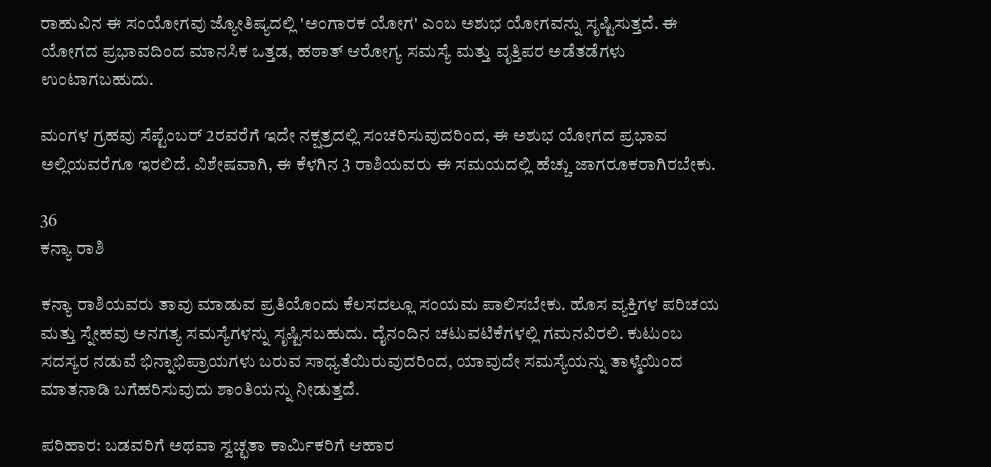ರಾಹುವಿನ ಈ ಸಂಯೋಗವು ಜ್ಯೋತಿಷ್ಯದಲ್ಲಿ 'ಅಂಗಾರಕ ಯೋಗ' ಎಂಬ ಅಶುಭ ಯೋಗವನ್ನು ಸೃಷ್ಟಿಸುತ್ತದೆ. ಈ ಯೋಗದ ಪ್ರಭಾವದಿಂದ ಮಾನಸಿಕ ಒತ್ತಡ, ಹಠಾತ್ ಆರೋಗ್ಯ ಸಮಸ್ಯೆ ಮತ್ತು ವೃತ್ತಿಪರ ಅಡೆತಡೆಗಳು ಉಂಟಾಗಬಹುದು.

ಮಂಗಳ ಗ್ರಹವು ಸೆಪ್ಟೆಂಬರ್ 2ರವರೆಗೆ ಇದೇ ನಕ್ಷತ್ರದಲ್ಲಿ ಸಂಚರಿಸುವುದರಿಂದ, ಈ ಅಶುಭ ಯೋಗದ ಪ್ರಭಾವ ಅಲ್ಲಿಯವರೆಗೂ ಇರಲಿದೆ. ವಿಶೇಷವಾಗಿ, ಈ ಕೆಳಗಿನ 3 ರಾಶಿಯವರು ಈ ಸಮಯದಲ್ಲಿ ಹೆಚ್ಚು ಜಾಗರೂಕರಾಗಿರಬೇಕು.

36
ಕನ್ಯಾ ರಾಶಿ

ಕನ್ಯಾ ರಾಶಿಯವರು ತಾವು ಮಾಡುವ ಪ್ರತಿಯೊಂದು ಕೆಲಸದಲ್ಲೂ ಸಂಯಮ ಪಾಲಿಸಬೇಕು. ಹೊಸ ವ್ಯಕ್ತಿಗಳ ಪರಿಚಯ ಮತ್ತು ಸ್ನೇಹವು ಅನಗತ್ಯ ಸಮಸ್ಯೆಗಳನ್ನು ಸೃಷ್ಟಿಸಬಹುದು. ದೈನಂದಿನ ಚಟುವಟಿಕೆಗಳಲ್ಲಿ ಗಮನವಿರಲಿ. ಕುಟುಂಬ ಸದಸ್ಯರ ನಡುವೆ ಭಿನ್ನಾಭಿಪ್ರಾಯಗಳು ಬರುವ ಸಾಧ್ಯತೆಯಿರುವುದರಿಂದ, ಯಾವುದೇ ಸಮಸ್ಯೆಯನ್ನು ತಾಳ್ಮೆಯಿಂದ ಮಾತನಾಡಿ ಬಗೆಹರಿಸುವುದು ಶಾಂತಿಯನ್ನು ನೀಡುತ್ತದೆ.

ಪರಿಹಾರ: ಬಡವರಿಗೆ ಅಥವಾ ಸ್ವಚ್ಛತಾ ಕಾರ್ಮಿಕರಿಗೆ ಆಹಾರ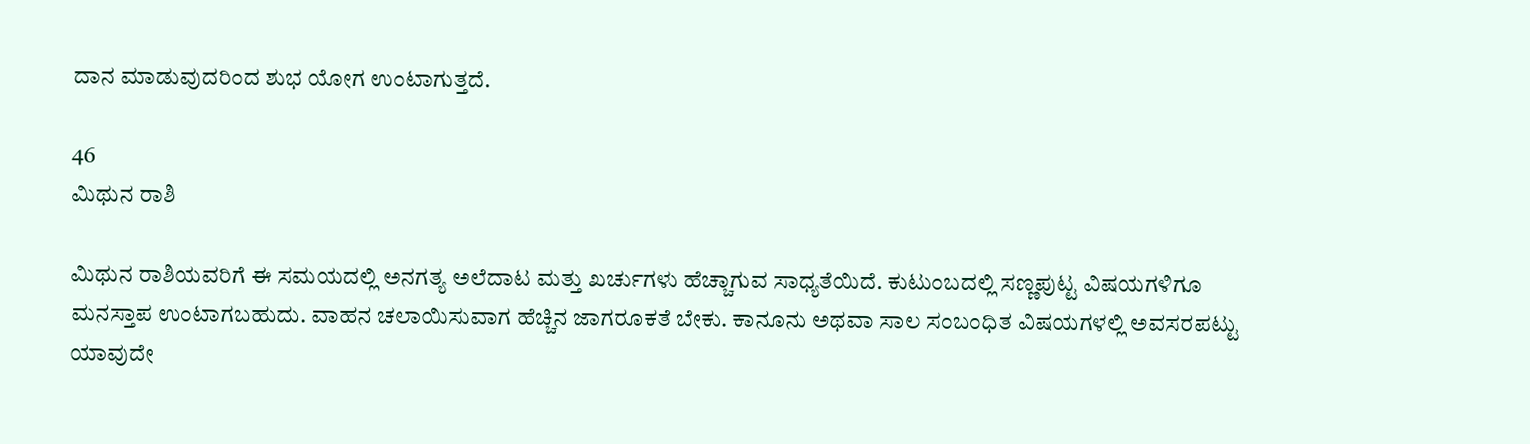ದಾನ ಮಾಡುವುದರಿಂದ ಶುಭ ಯೋಗ ಉಂಟಾಗುತ್ತದೆ.

46
ಮಿಥುನ ರಾಶಿ

ಮಿಥುನ ರಾಶಿಯವರಿಗೆ ಈ ಸಮಯದಲ್ಲಿ ಅನಗತ್ಯ ಅಲೆದಾಟ ಮತ್ತು ಖರ್ಚುಗಳು ಹೆಚ್ಚಾಗುವ ಸಾಧ್ಯತೆಯಿದೆ. ಕುಟುಂಬದಲ್ಲಿ ಸಣ್ಣಪುಟ್ಟ ವಿಷಯಗಳಿಗೂ ಮನಸ್ತಾಪ ಉಂಟಾಗಬಹುದು. ವಾಹನ ಚಲಾಯಿಸುವಾಗ ಹೆಚ್ಚಿನ ಜಾಗರೂಕತೆ ಬೇಕು. ಕಾನೂನು ಅಥವಾ ಸಾಲ ಸಂಬಂಧಿತ ವಿಷಯಗಳಲ್ಲಿ ಅವಸರಪಟ್ಟು ಯಾವುದೇ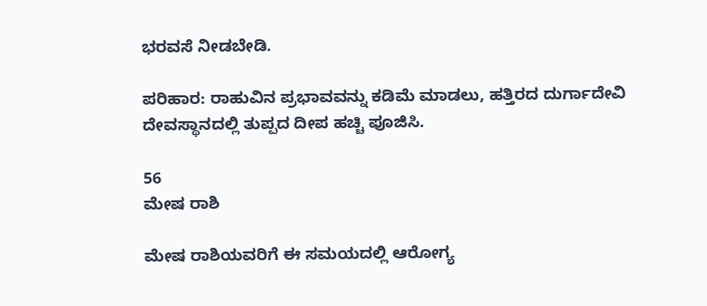ಭರವಸೆ ನೀಡಬೇಡಿ.

ಪರಿಹಾರ: ರಾಹುವಿನ ಪ್ರಭಾವವನ್ನು ಕಡಿಮೆ ಮಾಡಲು, ಹತ್ತಿರದ ದುರ್ಗಾದೇವಿ ದೇವಸ್ಥಾನದಲ್ಲಿ ತುಪ್ಪದ ದೀಪ ಹಚ್ಚಿ ಪೂಜಿಸಿ.

56
ಮೇಷ ರಾಶಿ

ಮೇಷ ರಾಶಿಯವರಿಗೆ ಈ ಸಮಯದಲ್ಲಿ ಆರೋಗ್ಯ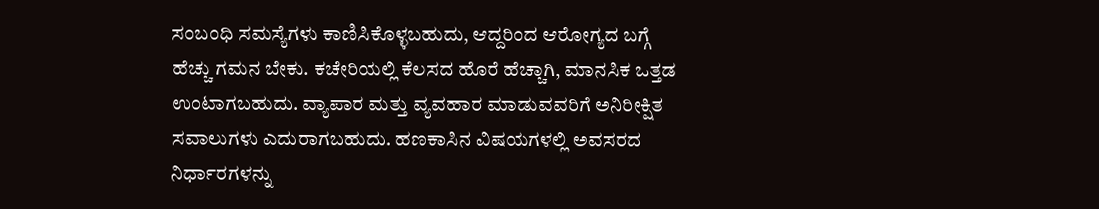ಸಂಬಂಧಿ ಸಮಸ್ಯೆಗಳು ಕಾಣಿಸಿಕೊಳ್ಳಬಹುದು, ಆದ್ದರಿಂದ ಆರೋಗ್ಯದ ಬಗ್ಗೆ ಹೆಚ್ಚು ಗಮನ ಬೇಕು. ಕಚೇರಿಯಲ್ಲಿ ಕೆಲಸದ ಹೊರೆ ಹೆಚ್ಚಾಗಿ, ಮಾನಸಿಕ ಒತ್ತಡ ಉಂಟಾಗಬಹುದು. ವ್ಯಾಪಾರ ಮತ್ತು ವ್ಯವಹಾರ ಮಾಡುವವರಿಗೆ ಅನಿರೀಕ್ಷಿತ ಸವಾಲುಗಳು ಎದುರಾಗಬಹುದು. ಹಣಕಾಸಿನ ವಿಷಯಗಳಲ್ಲಿ ಅವಸರದ ನಿರ್ಧಾರಗಳನ್ನು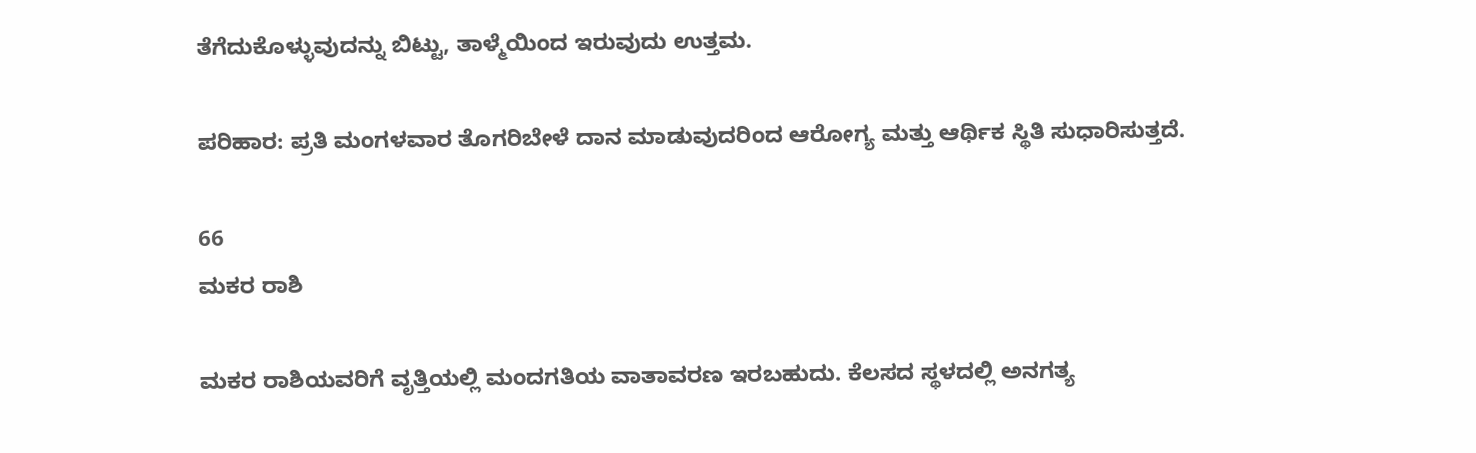ತೆಗೆದುಕೊಳ್ಳುವುದನ್ನು ಬಿಟ್ಟು, ತಾಳ್ಮೆಯಿಂದ ಇರುವುದು ಉತ್ತಮ.

ಪರಿಹಾರ: ಪ್ರತಿ ಮಂಗಳವಾರ ತೊಗರಿಬೇಳೆ ದಾನ ಮಾಡುವುದರಿಂದ ಆರೋಗ್ಯ ಮತ್ತು ಆರ್ಥಿಕ ಸ್ಥಿತಿ ಸುಧಾರಿಸುತ್ತದೆ.

66
ಮಕರ ರಾಶಿ

ಮಕರ ರಾಶಿಯವರಿಗೆ ವೃತ್ತಿಯಲ್ಲಿ ಮಂದಗತಿಯ ವಾತಾವರಣ ಇರಬಹುದು. ಕೆಲಸದ ಸ್ಥಳದಲ್ಲಿ ಅನಗತ್ಯ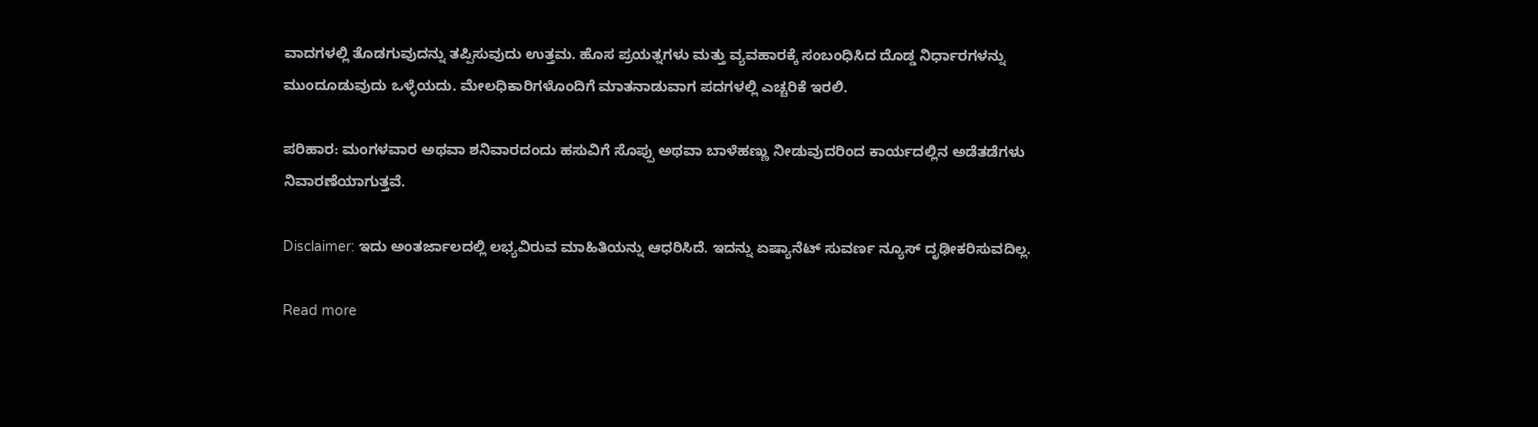ವಾದಗಳಲ್ಲಿ ತೊಡಗುವುದನ್ನು ತಪ್ಪಿಸುವುದು ಉತ್ತಮ. ಹೊಸ ಪ್ರಯತ್ನಗಳು ಮತ್ತು ವ್ಯವಹಾರಕ್ಕೆ ಸಂಬಂಧಿಸಿದ ದೊಡ್ಡ ನಿರ್ಧಾರಗಳನ್ನು ಮುಂದೂಡುವುದು ಒಳ್ಳೆಯದು. ಮೇಲಧಿಕಾರಿಗಳೊಂದಿಗೆ ಮಾತನಾಡುವಾಗ ಪದಗಳಲ್ಲಿ ಎಚ್ಚರಿಕೆ ಇರಲಿ.

ಪರಿಹಾರ: ಮಂಗಳವಾರ ಅಥವಾ ಶನಿವಾರದಂದು ಹಸುವಿಗೆ ಸೊಪ್ಪು ಅಥವಾ ಬಾಳೆಹಣ್ಣು ನೀಡುವುದರಿಂದ ಕಾರ್ಯದಲ್ಲಿನ ಅಡೆತಡೆಗಳು ನಿವಾರಣೆಯಾಗುತ್ತವೆ.

Disclaimer: ಇದು ಅಂತರ್ಜಾಲದಲ್ಲಿ ಲಭ್ಯವಿರುವ ಮಾಹಿತಿಯನ್ನು ಆಧರಿಸಿದೆ. ಇದನ್ನು ಏಷ್ಯಾನೆಟ್ ಸುವರ್ಣ ನ್ಯೂಸ್ ದೃಢೀಕರಿಸುವದಿಲ್ಲ.

Read more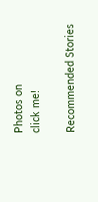Photos on
click me!

Recommended Stories